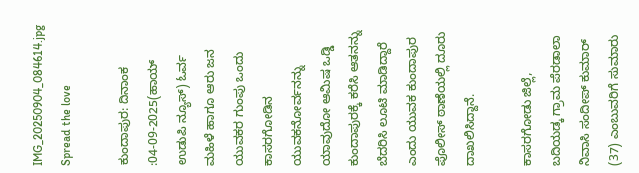IMG_20250904_084614.jpg
Spread the love

ಕುಂದಾಪುರ: ದಿನಾಂಕ :04-09-2025(ಹಾಯ್ ಉಡುಪಿ ನ್ಯೂಸ್) ಓರ್ವ ಮಹಿಳೆ ಹಾಗೂ ಆರು ಜನ ಯುವಕರ ಗುಂಪು ಒಂದು ಕಾಸರಗೋಡಿನ ಯುವಕನೋರ್ವನನ್ನು ಯಾವುದೋ ಆಮಿಷ ಒಡ್ಡಿ ಕುಂದಾಪುರಕ್ಕೆ ಕರೆಸಿ ಆತನನ್ನು ಬೆದರಿಸಿ ಲೂಟಿ ಮಾಡಿದ್ದಾರೆ ಎಂದು ಯುವಕ ಕುಂದಾಪುರ ಪೊಲೀಸ್ ಠಾಣೆಯಲ್ಲಿ ದೂರು ದಾಖಲಿಸಿದ್ದಾನೆ.

ಕಾಸರಗೋಡು ಜಿಲ್ಲೆ, ಬದಿಯಡ್ಕ ಗ್ರಾಮ ಪೆರಡಾಲಾ ನಿವಾಸಿ ಸಂದೀಪ್ ಕುಮಾರ್ (37) ಎಂಬುವರಿಗೆ ಸುಮಾರು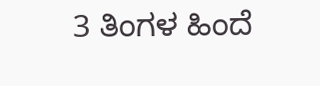3 ತಿಂಗಳ ಹಿಂದೆ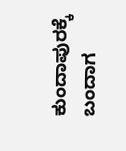ಕುಂದಾಪುರಕ್ಕೆ ಬಂದಾಗ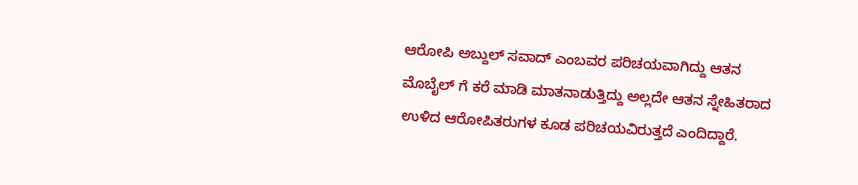ಆರೋಪಿ ಅಬ್ದುಲ್‌ ಸವಾದ್‌ ಎಂಬವರ ಪರಿಚಯವಾಗಿದ್ದು ಆತನ ಮೊಬೈಲ್ ಗೆ ಕರೆ ಮಾಡಿ ಮಾತನಾಡುತ್ತಿದ್ದು ಅಲ್ಲದೇ ಆತನ ಸ್ನೇಹಿತರಾದ ಉಳಿದ ಆರೋಪಿತರುಗಳ ಕೂಡ ಪರಿಚಯವಿರುತ್ತದೆ ಎಂದಿದ್ದಾರೆ.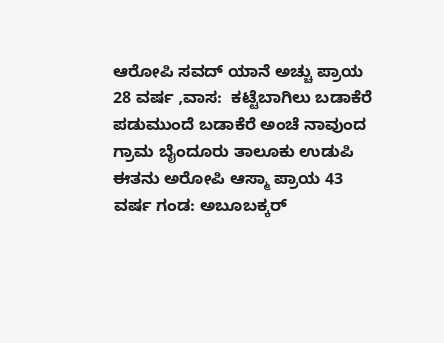ಆರೋಪಿ ಸವದ್‌ ಯಾನೆ ಅಚ್ಚು ಪ್ರಾಯ 28 ವರ್ಷ ,ವಾಸ:  ಕಟ್ಟೆಬಾಗಿಲು ಬಡಾಕೆರೆ ಪಡುಮುಂದೆ ಬಡಾಕೆರೆ ಅಂಚೆ ನಾವುಂದ ಗ್ರಾಮ ಬೈಂದೂರು ತಾಲೂಕು ಉಡುಪಿ ಈತನು ಅರೋಪಿ ಆಸ್ಮಾ ಪ್ರಾಯ 43 ವರ್ಷ ಗಂಡ: ಅಬೂಬಕ್ಕರ್‌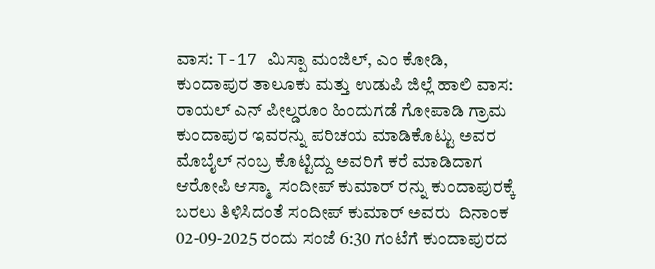ವಾಸ: T-17 ಮಿಸ್ಪಾ ಮಂಜಿಲ್‌, ಎಂ ಕೋಡಿ, ಕುಂದಾಪುರ ತಾಲೂಕು ಮತ್ತು ಉಡುಪಿ ಜಿಲ್ಲೆ ಹಾಲಿ ವಾಸ: ರಾಯಲ್‌ ಎನ್‌ ಪೀಲ್ಡರೂಂ ಹಿಂದುಗಡೆ ಗೋಪಾಡಿ ಗ್ರಾಮ ಕುಂದಾಪುರ ಇವರನ್ನು ಪರಿಚಯ ಮಾಡಿಕೊಟ್ಟು ಅವರ ಮೊಬೈಲ್‌ ನಂಬ್ರ ಕೊಟ್ಟಿದ್ದು ಅವರಿಗೆ ಕರೆ ಮಾಡಿದಾಗ ಆರೋಪಿ ಆಸ್ಮಾ  ಸಂದೀಪ್ ಕುಮಾರ್ ರನ್ನು ಕುಂದಾಪುರಕ್ಕೆ ಬರಲು ತಿಳಿಸಿದಂತೆ ಸಂದೀಪ್ ಕುಮಾರ್ ಅವರು  ದಿನಾಂಕ 02-09-2025 ರಂದು ಸಂಜೆ 6:30 ಗಂಟೆಗೆ ಕುಂದಾಪುರದ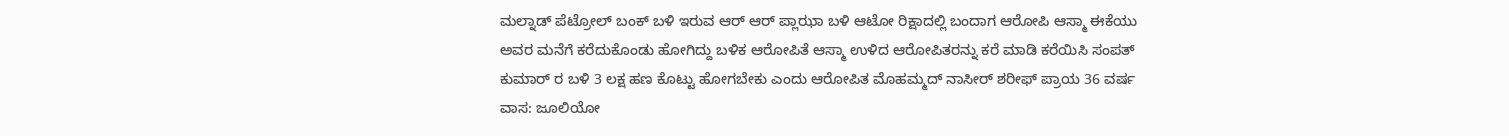ಮಲ್ನಾಡ್‌ ಪೆಟ್ರೋಲ್‌ ಬಂಕ್‌ ಬಳಿ ಇರುವ ಆರ್‌ ಆರ್‌ ಪ್ಲಾಝಾ ಬಳಿ ಆಟೋ ರಿಕ್ಷಾದಲ್ಲಿ ಬಂದಾಗ ಆರೋಪಿ ಆಸ್ಮಾ ಈಕೆಯು ಅವರ ಮನೆಗೆ ಕರೆದುಕೊಂಡು ಹೋಗಿದ್ದು ಬಳಿಕ ಆರೋಪಿತೆ ಆಸ್ಮಾ ಉಳಿದ ಆರೋಪಿತರನ್ನು ಕರೆ ಮಾಡಿ ಕರೆಯಿಸಿ ಸಂಪತ್ ಕುಮಾರ್ ರ ಬಳಿ 3 ಲಕ್ಷ ಹಣ ಕೊಟ್ಟು ಹೋಗಬೇಕು ಎಂದು ಆರೋಪಿತ ಮೊಹಮ್ಮದ್‌ ನಾಸೀರ್‌ ಶರೀಫ್‌ ಪ್ರಾಯ 36 ವರ್ಷ ವಾಸ: ಜೂಲಿಯೋ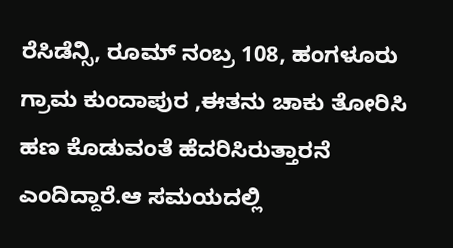ರೆಸಿಡೆನ್ಸಿ, ರೂಮ್‌ ನಂಬ್ರ 108, ಹಂಗಳೂರು ಗ್ರಾಮ ಕುಂದಾಪುರ ,ಈತನು ಚಾಕು ತೋರಿಸಿ ಹಣ ಕೊಡುವಂತೆ ಹೆದರಿಸಿರುತ್ತಾರನೆ ಎಂದಿದ್ದಾರೆ.ಆ ಸಮಯದಲ್ಲಿ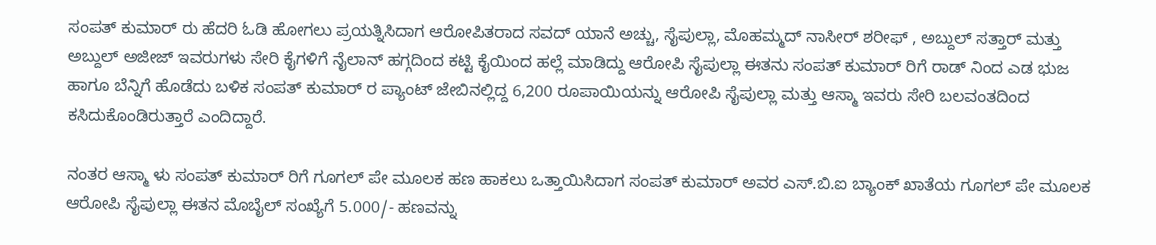ಸಂಪತ್ ಕುಮಾರ್ ರು ಹೆದರಿ ಓಡಿ ಹೋಗಲು ಪ್ರಯತ್ನಿಸಿದಾಗ ಆರೋಪಿತರಾದ ಸವದ್‌ ಯಾನೆ ಅಚ್ಚು, ಸೈಪುಲ್ಲಾ, ಮೊಹಮ್ಮದ್‌ ನಾಸೀರ್‌ ಶರೀಫ್‌ , ಅಬ್ದುಲ್‌ ಸತ್ತಾರ್‌ ಮತ್ತು ಅಬ್ದುಲ್‌ ಅಜೀಜ್‌ ಇವರುಗಳು ಸೇರಿ ಕೈಗಳಿಗೆ ನೈಲಾನ್‌ ಹಗ್ಗದಿಂದ ಕಟ್ಟಿ ಕೈಯಿಂದ ಹಲ್ಲೆ ಮಾಡಿದ್ದು ಆರೋಪಿ ಸೈಪುಲ್ಲಾ ಈತನು ಸಂಪತ್ ಕುಮಾರ್ ರಿಗೆ ರಾಡ್‌ ನಿಂದ ಎಡ ಭುಜ ಹಾಗೂ ಬೆನ್ನಿಗೆ ಹೊಡೆದು ಬಳಿಕ ಸಂಪತ್ ಕುಮಾರ್ ರ ಪ್ಯಾಂಟ್‌ ಜೇಬಿನಲ್ಲಿದ್ದ 6,200 ರೂಪಾಯಿಯನ್ನು ಆರೋಪಿ ಸೈಪುಲ್ಲಾ ಮತ್ತು ಆಸ್ಮಾ ಇವರು ಸೇರಿ ಬಲವಂತದಿಂದ ಕಸಿದುಕೊಂಡಿರುತ್ತಾರೆ ಎಂದಿದ್ದಾರೆ.

ನಂತರ ಆಸ್ಮಾ ಳು ಸಂಪತ್ ಕುಮಾರ್ ರಿಗೆ ಗೂಗಲ್‌ ಪೇ ಮೂಲಕ ಹಣ ಹಾಕಲು ಒತ್ತಾಯಿಸಿದಾಗ ಸಂಪತ್ ಕುಮಾರ್ ಅವರ ಎಸ್‌.ಬಿ.ಐ ಬ್ಯಾಂಕ್‌ ಖಾತೆಯ ಗೂಗಲ್‌ ಪೇ ಮೂಲಕ ಆರೋಪಿ ಸೈಪುಲ್ಲಾ ಈತನ ಮೊಬೈಲ್‌ ಸಂಖ್ಯೆಗೆ 5.000/- ಹಣವನ್ನು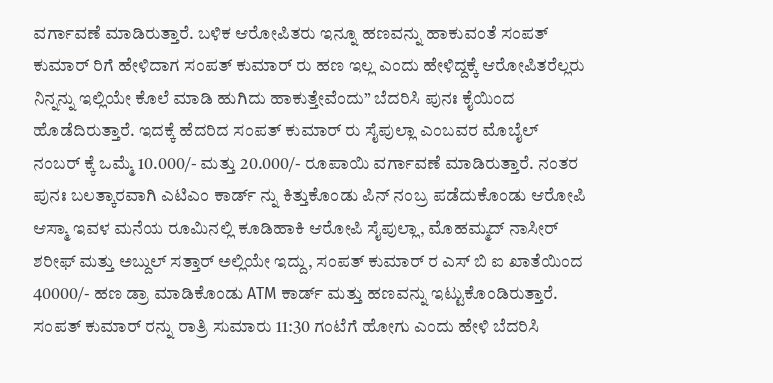ವರ್ಗಾವಣೆ ಮಾಡಿರುತ್ತಾರೆ. ಬಳಿಕ ಆರೋಪಿತರು ಇನ್ನೂ ಹಣವನ್ನು ಹಾಕುವಂತೆ ಸಂಪತ್ ಕುಮಾರ್ ರಿಗೆ ಹೇಳಿದಾಗ ಸಂಪತ್ ಕುಮಾರ್ ರು ಹಣ ಇಲ್ಲ ಎಂದು ಹೇಳಿದ್ದಕ್ಕೆ ಆರೋಪಿತರೆಲ್ಲರು ನಿನ್ನನ್ನು ಇಲ್ಲಿಯೇ ಕೊಲೆ ಮಾಡಿ ಹುಗಿದು ಹಾಕುತ್ತೇವೆಂದು” ಬೆದರಿಸಿ ಪುನಃ ಕೈಯಿಂದ ಹೊಡೆದಿರುತ್ತಾರೆ. ಇದಕ್ಕೆ ಹೆದರಿದ ಸಂಪತ್ ಕುಮಾರ್ ರು ಸೈಪುಲ್ಲಾ ಎಂಬವರ ಮೊಬೈಲ್‌ ನಂಬರ್‌ ಕ್ಕೆ ಒಮ್ಮೆ 10.000/- ಮತ್ತು 20.000/- ರೂಪಾಯಿ ವರ್ಗಾವಣೆ ಮಾಡಿರುತ್ತಾರೆ. ನಂತರ ಪುನಃ ಬಲತ್ಕಾರವಾಗಿ ಎಟಿಎಂ ಕಾರ್ಡ್‌ ನ್ನು ಕಿತ್ತುಕೊಂಡು ಪಿನ್‌ ನಂಬ್ರ ಪಡೆದುಕೊಂಡು ಆರೋಪಿ ಆಸ್ಮಾ ಇವಳ ಮನೆಯ ರೂಮಿನಲ್ಲಿ ಕೂಡಿಹಾಕಿ ಆರೋಪಿ ಸೈಪುಲ್ಲಾ, ಮೊಹಮ್ಮದ್‌ ನಾಸೀರ್‌ ಶರೀಫ್‌ ಮತ್ತು ಅಬ್ದುಲ್‌ ಸತ್ತಾರ್‌ ಅಲ್ಲಿಯೇ ಇದ್ದು, ಸಂಪತ್ ಕುಮಾರ್ ರ ಎಸ್ ಬಿ ಐ ಖಾತೆಯಿಂದ 40000/- ಹಣ ಡ್ರಾ ಮಾಡಿಕೊಂಡು ATM ಕಾರ್ಡ್‌ ಮತ್ತು ಹಣವನ್ನು ಇಟ್ಟುಕೊಂಡಿರುತ್ತಾರೆ. ಸಂಪತ್ ಕುಮಾರ್ ರನ್ನು ರಾತ್ರಿ ಸುಮಾರು 11:30 ಗಂಟೆಗೆ ಹೋಗು ಎಂದು ಹೇಳಿ ಬೆದರಿಸಿ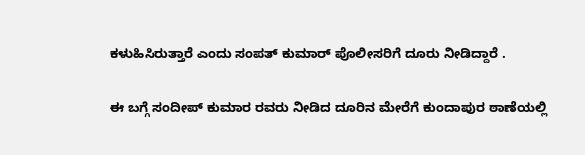ಕಳುಹಿಸಿರುತ್ತಾರೆ ಎಂದು ಸಂಪತ್ ಕುಮಾರ್ ಪೊಲೀಸರಿಗೆ ದೂರು ನೀಡಿದ್ದಾರೆ .

ಈ ಬಗ್ಗೆ ಸಂದೀಪ್‌ ಕುಮಾರ ರವರು ನೀಡಿದ ದೂರಿನ ಮೇರೆಗೆ ಕುಂದಾಪುರ ಠಾಣೆಯಲ್ಲಿ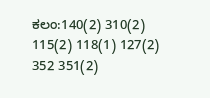ಕಲಂ:140(2) 310(2) 115(2) 118(1) 127(2) 352 351(2)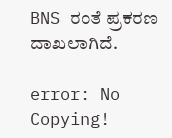BNS ರಂತೆ ಪ್ರಕರಣ ದಾಖಲಾಗಿದೆ.

error: No Copying!